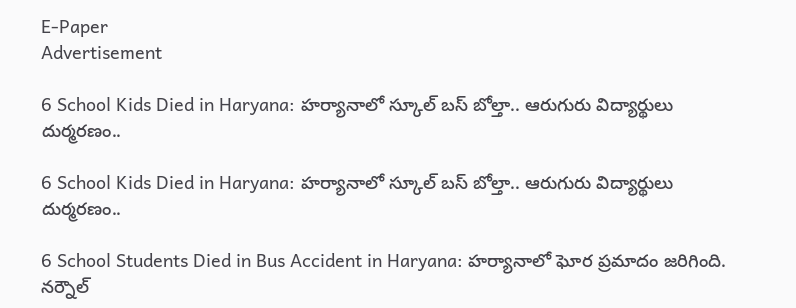E-Paper
Advertisement

6 School Kids Died in Haryana: హర్యానాలో స్కూల్ బస్ బోల్తా.. ఆరుగురు విద్యార్థులు దుర్మరణం..

6 School Kids Died in Haryana: హర్యానాలో స్కూల్ బస్ బోల్తా.. ఆరుగురు విద్యార్థులు దుర్మరణం..

6 School Students Died in Bus Accident in Haryana: హర్యానాలో ఘోర ప్రమాదం జరిగింది. నర్నౌల్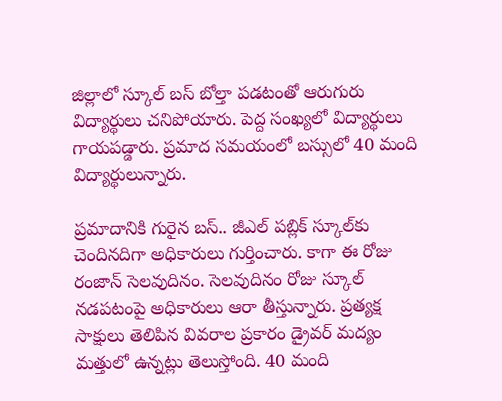జిల్లాలో స్కూల్ బస్ బోల్తా పడటంతో ఆరుగురు విద్యార్థులు చనిపోయారు. పెద్ద సంఖ్యలో విద్యార్థులు గాయపడ్డారు. ప్రమాద సమయంలో బస్సులో 40 మంది విద్యార్థులున్నారు.

ప్రమాదానికి గురైన బస్.. జీఎల్ పబ్లిక్ స్కూల్‌కు చెందినదిగా అధికారులు గుర్తించారు. కాగా ఈ రోజు రంజాన్ సెలవుదినం. సెలవుదినం రోజు స్కూల్ నడపటంపై అధికారులు ఆరా తీస్తున్నారు. ప్రత్యక్ష సాక్షులు తెలిపిన వివరాల ప్రకారం డ్రైవర్ మద్యం మత్తులో ఉన్నట్లు తెలుస్తోంది. 40 మంది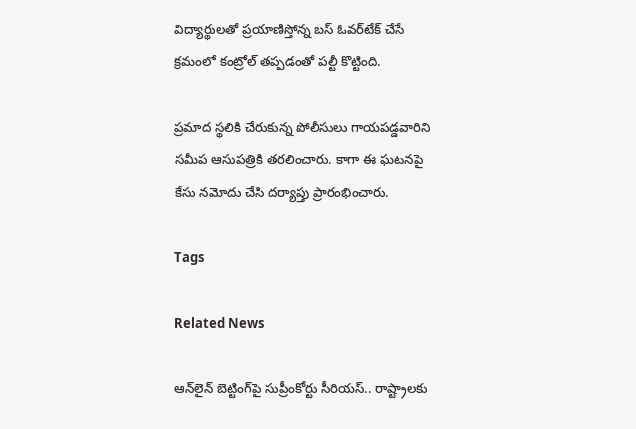విద్యార్థులతో ప్రయాణిస్తోన్న బస్ ఓవర్‌టేక్ చేసే క్రమంలో కంట్రోల్ తప్పడంతో పల్టీ కొట్టింది.

ప్రమాద స్థలికి చేరుకున్న పోలీసులు గాయపడ్డవారిని సమీప ఆసుపత్రికి తరలించారు. కాగా ఈ ఘటనపై కేసు నమోదు చేసి దర్యాప్తు ప్రారంభించారు.

Tags

Related News

ఆన్‌లైన్ బెట్టింగ్‌పై సుప్రీంకోర్టు సీరియస్.. రాష్ట్రాలకు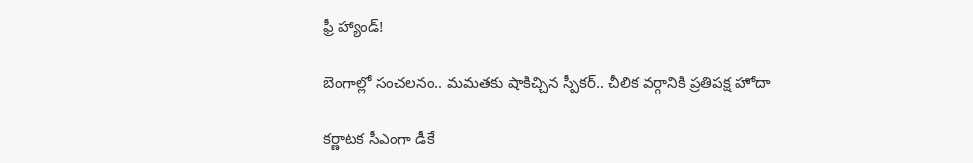ఫ్రీ హ్యాండ్!

బెంగాల్లో సంచలనం.. మమతకు షాకిచ్చిన స్పీకర్.. చీలిక వర్గానికి ప్రతిపక్ష హోదా

కర్ణాటక సీఎంగా డీకే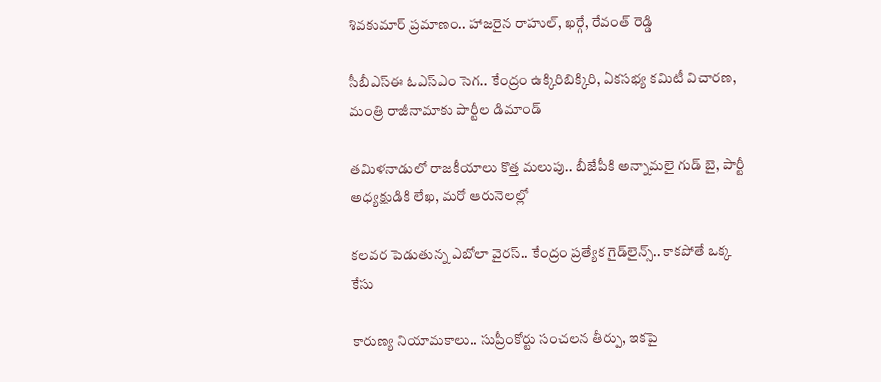శివకుమార్‌ ప్రమాణం.. హాజరైన రాహుల్, ఖర్గే, రేవంత్ రెడ్డి

సీబీఎస్ఈ ఓఎస్ఎం సెగ.. కేంద్రం ఉక్కిరిబిక్కిరి, ఏకసభ్య కమిటీ విచారణ, మంత్రి రాజీనామాకు పార్టీల డిమాండ్

తమిళనాడులో రాజకీయాలు కొత్త మలుపు.. బీజేపీకి అన్నామలై గుడ్ బై, పార్టీ అధ్యక్షుడికి లేఖ, మరో ఆరునెలల్లో

కలవర పెడుతున్న ఎబోలా వైరస్.. కేంద్రం ప్రత్యేక గైడ్‌లైన్స్.. కాకపోతే ఒక్క కేసు

కారుణ్య నియామకాలు.. సుప్రీంకోర్టు సంచలన తీర్పు, ఇకపై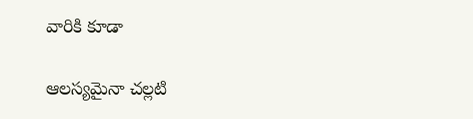వారికి కూడా

ఆలస్యమైనా చల్లటి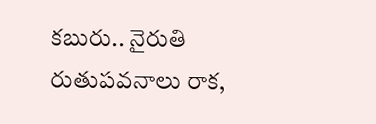కబురు.. నైరుతి రుతుపవనాలు రాక,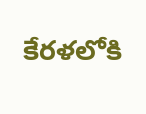కేరళలోకి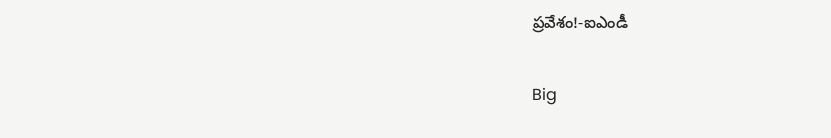ప్రవేశం!-ఐఎండీ

Big